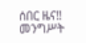ሰበር ዜና‼ መንግሥት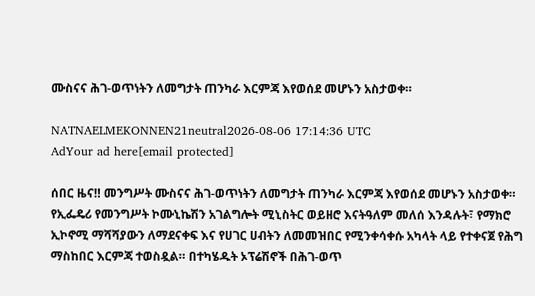ሙስናና ሕገ-ወጥነትን ለመግታት ጠንካራ እርምጃ እየወሰደ መሆኑን አስታወቀ።

NATNAELMEKONNEN21neutral2026-08-06 17:14:36 UTC
AdYour ad here[email protected]

ሰበር ዜና‼ መንግሥት ሙስናና ሕገ-ወጥነትን ለመግታት ጠንካራ እርምጃ እየወሰደ መሆኑን አስታወቀ። የኢፌዴሪ የመንግሥት ኮሙኒኬሽን አገልግሎት ሚኒስትር ወይዘሮ እናትዓለም መለሰ እንዳሉት፣ የማክሮ ኢኮኖሚ ማሻሻያውን ለማደናቀፍ እና የሀገር ሀብትን ለመመዝበር የሚንቀሳቀሱ አካላት ላይ የተቀናጀ የሕግ ማስከበር እርምጃ ተወስዷል። በተካሄዱት ኦፕሬሽኖች በሕገ-ወጥ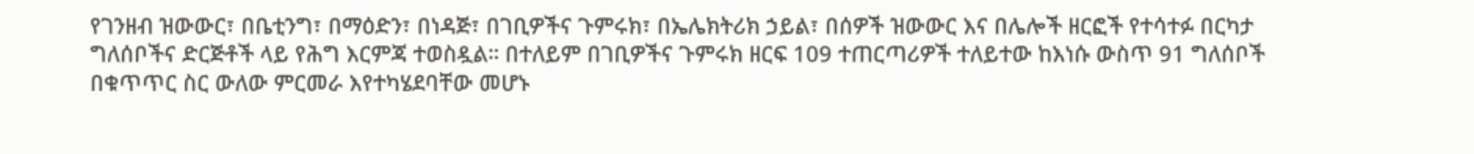የገንዘብ ዝውውር፣ በቤቲንግ፣ በማዕድን፣ በነዳጅ፣ በገቢዎችና ጉምሩክ፣ በኤሌክትሪክ ኃይል፣ በሰዎች ዝውውር እና በሌሎች ዘርፎች የተሳተፉ በርካታ ግለሰቦችና ድርጅቶች ላይ የሕግ እርምጃ ተወስዷል። በተለይም በገቢዎችና ጉምሩክ ዘርፍ 109 ተጠርጣሪዎች ተለይተው ከእነሱ ውስጥ 91 ግለሰቦች በቁጥጥር ስር ውለው ምርመራ እየተካሄደባቸው መሆኑ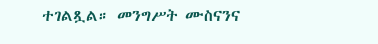ተገልጿል። መንግሥት ሙስናንና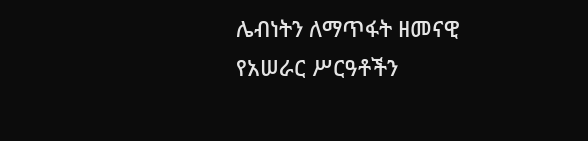ሌብነትን ለማጥፋት ዘመናዊ የአሠራር ሥርዓቶችን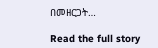በመዘርጋት…

Read the full story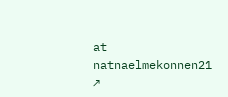at natnaelmekonnen21 ↗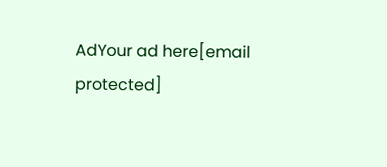AdYour ad here[email protected]